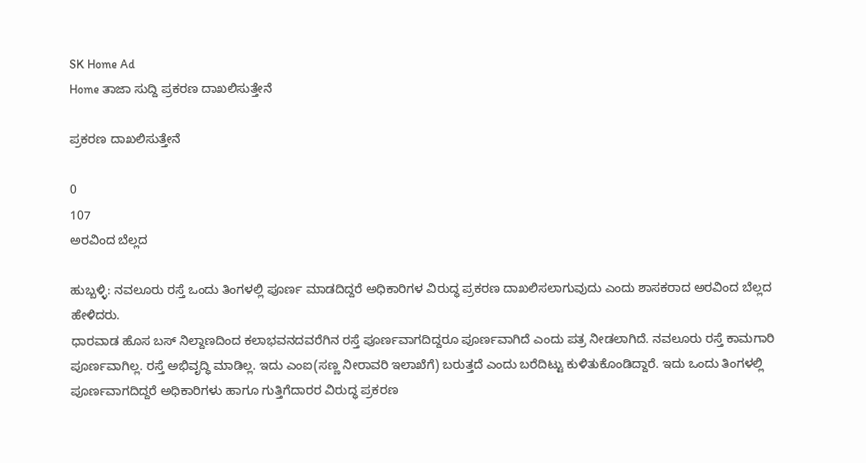SK Home Ad
Home ತಾಜಾ ಸುದ್ದಿ ಪ್ರಕರಣ ದಾಖಲಿಸುತ್ತೇನೆ

ಪ್ರಕರಣ ದಾಖಲಿಸುತ್ತೇನೆ

0
107
ಅರವಿಂದ ಬೆಲ್ಲದ

ಹುಬ್ಬಳ್ಳಿ: ನವಲೂರು ರಸ್ತೆ ಒಂದು ತಿಂಗಳಲ್ಲಿ ಪೂರ್ಣ ಮಾಡದಿದ್ದರೆ ಅಧಿಕಾರಿಗಳ ವಿರುದ್ಧ ಪ್ರಕರಣ ದಾಖಲಿಸಲಾಗುವುದು ಎಂದು ಶಾಸಕರಾದ ಅರವಿಂದ ಬೆಲ್ಲದ ಹೇಳಿದರು.
ಧಾರವಾಡ ಹೊಸ ಬಸ್ ನಿಲ್ದಾಣದಿಂದ ಕಲಾಭವನದವರೆಗಿನ ರಸ್ತೆ ಪೂರ್ಣವಾಗದಿದ್ದರೂ ಪೂರ್ಣವಾಗಿದೆ ಎಂದು ಪತ್ರ ನೀಡಲಾಗಿದೆ. ನವಲೂರು ರಸ್ತೆ ಕಾಮಗಾರಿ ಪೂರ್ಣವಾಗಿಲ್ಲ. ರಸ್ತೆ ಅಭಿವೃದ್ಧಿ ಮಾಡಿಲ್ಲ. ಇದು ಎಂಐ(ಸಣ್ಣ ನೀರಾವರಿ ಇಲಾಖೆಗೆ) ಬರುತ್ತದೆ ಎಂದು ಬರೆದಿಟ್ಟು ಕುಳಿತುಕೊಂಡಿದ್ದಾರೆ. ಇದು ಒಂದು ತಿಂಗಳಲ್ಲಿ ಪೂರ್ಣವಾಗದಿದ್ದರೆ ಅಧಿಕಾರಿಗಳು ಹಾಗೂ ಗುತ್ತಿಗೆದಾರರ ವಿರುದ್ಧ ಪ್ರಕರಣ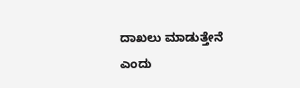ದಾಖಲು ಮಾಡುತ್ತೇನೆ ಎಂದು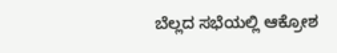ಬೆಲ್ಲದ ಸಭೆಯಲ್ಲಿ ಆಕ್ರೋಶ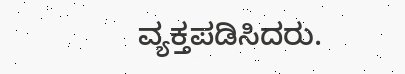ವ್ಯಕ್ತಪಡಿಸಿದರು.